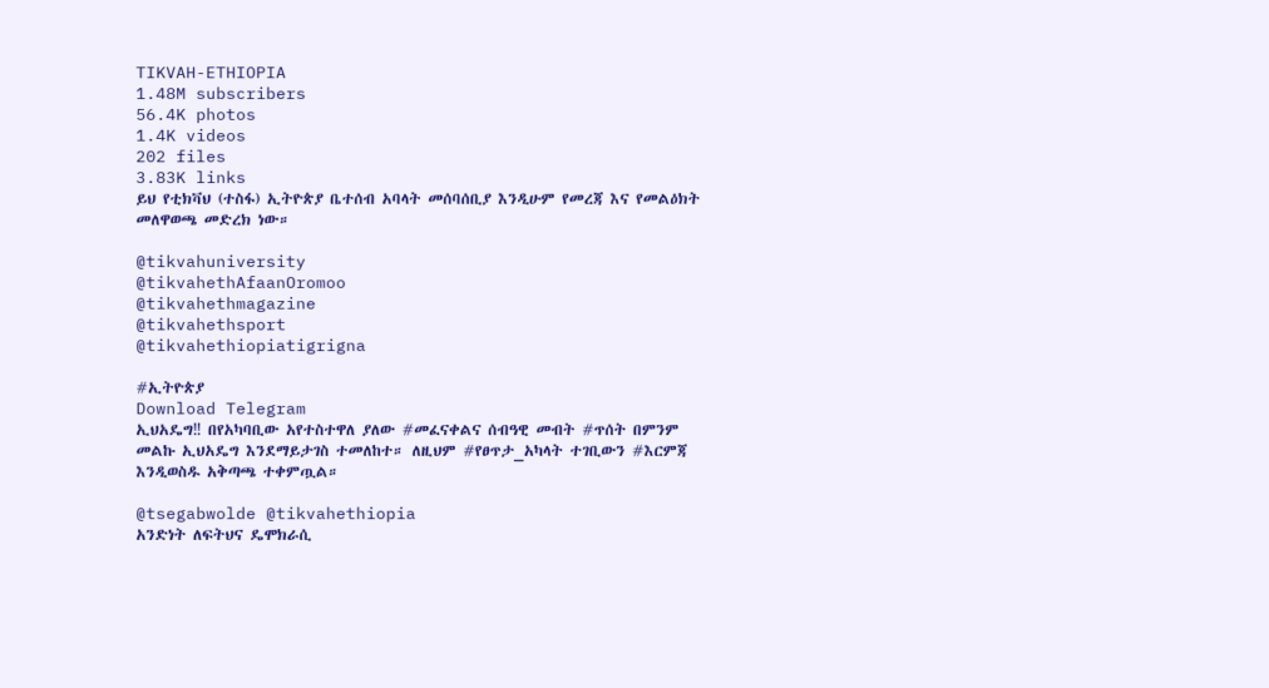TIKVAH-ETHIOPIA
1.48M subscribers
56.4K photos
1.4K videos
202 files
3.83K links
ይህ የቲክቫህ (ተስፋ) ኢትዮጵያ ቤተሰብ አባላት መሰባሰቢያ እንዲሁም የመረጃ እና የመልዕክት መለዋወጫ መድረክ ነው።

@tikvahuniversity
@tikvahethAfaanOromoo
@tikvahethmagazine
@tikvahethsport
@tikvahethiopiatigrigna

#ኢትዮጵያ
Download Telegram
ኢህአዴግ‼ በየአካባቢው አየተስተዋለ ያለው #መፈናቀልና ሰብዓዊ መብት #ጥሰት በምንም መልኩ ኢህአዴግ እንደማይታገስ ተመለከተ። ለዚህም #የፀጥታ_አካላት ተገቢውን #እርምጃ እንዲወስዱ አቅጣጫ ተቀምጧል።

@tsegabwolde @tikvahethiopia
አንድነት ለፍትህና ዴሞክራሲ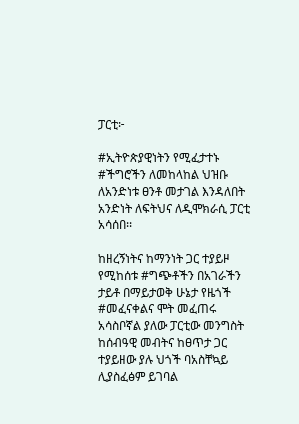ፓርቲ፦

#ኢትዮጵያዊነትን የሚፈታተኑ #ችግሮችን ለመከላከል ህዝቡ ለአንድነቱ ፀንቶ መታገል እንዳለበት አንድነት ለፍትህና ለዲሞክራሲ ፓርቲ አሳሰበ፡፡

ከዘረኝነትና ከማንነት ጋር ተያይዞ የሚከሰቱ #ግጭቶችን በአገራችን ታይቶ በማይታወቅ ሁኔታ የዜጎች #መፈናቀልና ሞት መፈጠሩ አሳስቦኛል ያለው ፓርቲው መንግስት ከሰብዓዊ መብትና ከፀጥታ ጋር ተያይዘው ያሉ ህጎች ባአስቸኳይ ሊያስፈፅም ይገባል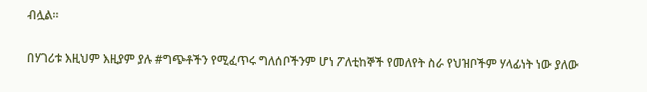ብሏል።

በሃገሪቱ እዚህም እዚያም ያሉ #ግጭቶችን የሚፈጥሩ ግለሰቦችንም ሆነ ፖለቲከኞች የመለየት ስራ የህዝቦችም ሃላፊነት ነው ያለው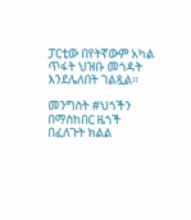ፓርቲው በየትኛውም አካል ጥፋት ህዝቡ መጎዳት እንደሌለበት ገልጿል።

መንግስት #ህጎችን በማስከበር ዜጎች በፈለጉት ክልል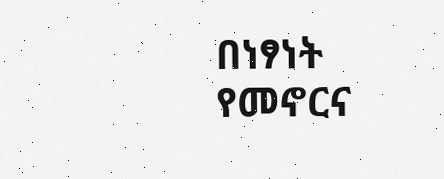በነፃነት የመኖርና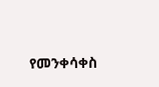የመንቀሳቀስ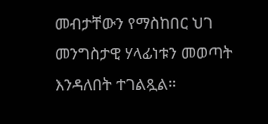መብታቸውን የማስከበር ህገ መንግስታዊ ሃላፊነቱን መወጣት እንዳለበት ተገልጿል።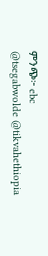ምንጭ፦ ebc
@tsegabwolde @tikvahethiopia